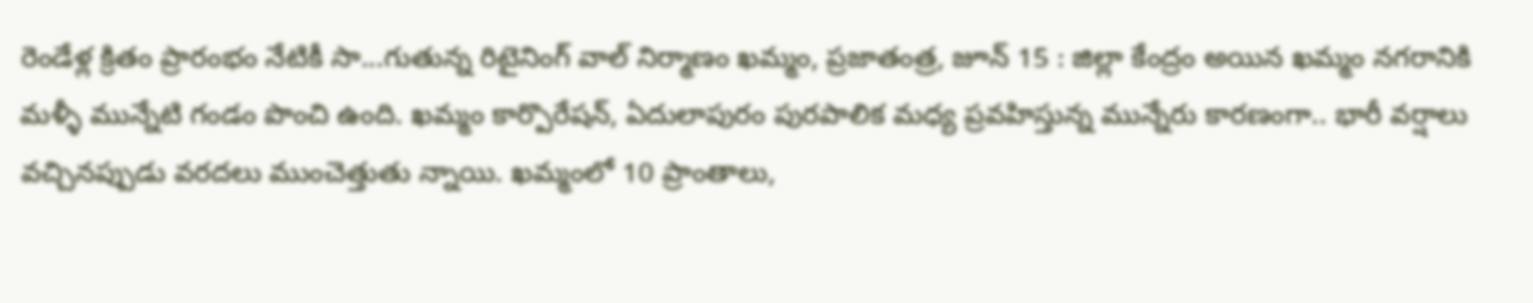రెండేళ్ల క్రితం ప్రారంభం నేటికీ సా...గుతున్న రిటైనింగ్ వాల్ నిర్మాణం ఖమ్మం, ప్రజాతంత్ర, జూన్ 15 : జిల్లా కేంద్రం అయిన ఖమ్మం నగరానికి మళ్ళీ మున్నేటి గండం పొంచి ఉంది. ఖమ్మం కార్పొరేషన్, ఏదులాపురం పురపాలిక మధ్య ప్రవహిస్తున్న మున్నేరు కారణంగా.. భారీ వర్షాలు వచ్చినప్పుడు వరదలు ముంచెత్తుతు న్నాయి. ఖమ్మంలో 10 ప్రాంతాలు,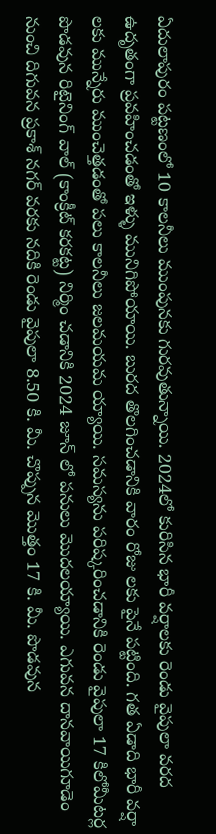ఏదులాపురం పట్టణంలో 10 కాలనీలు ముంపునకు గురవుతున్నాయి. 2024లో కురిసిన భారీ వర్షాలకు రెండు వైపులా వరద ఉదృతంగా ప్రవహించడంతో ఇళ్ళు మునిగిపోయాయి. బురద తొలగించడానికి వారం రోజు లకు పైనే పట్టింది. గత ఏడాది భారీ వర్షా లకు మున్నేరు ముంచెత్తడంతో పలు కాలనీలు జలమయమ య్యాయి. సమస్యను పరిష్కరించడానికి రెండు వైపులా 17 కిలోమీటర్ల పొడవున రిటైనింగ్ వాల్ (కాంక్రీట్ కరకట్ట) నిర్మిం చడానికి 2024 జూన్ లో పనులు మొదలయ్యాయి. ఎగువన దానవాయిగూడెం నుంచి దిగువన ప్రకాశ్ నగర్ వరకు నదికి రెండు వైపులా 8.50 కి. మీ. చొప్పున మొత్తం 17 కి. మీ. పొడవున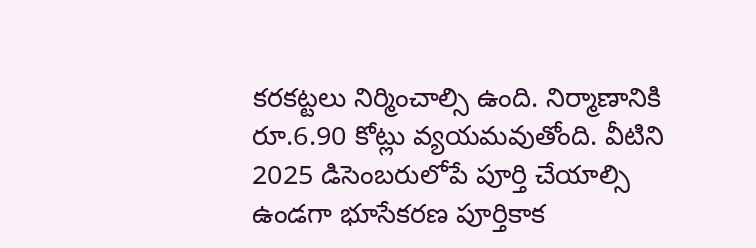కరకట్టలు నిర్మించాల్సి ఉంది. నిర్మాణానికి రూ.6.90 కోట్లు వ్యయమవుతోంది. వీటిని 2025 డిసెంబరులోపే పూర్తి చేయాల్సి ఉండగా భూసేకరణ పూర్తికాక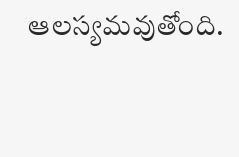ఆలస్యమవుతోంది.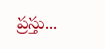ప్రస్తు...